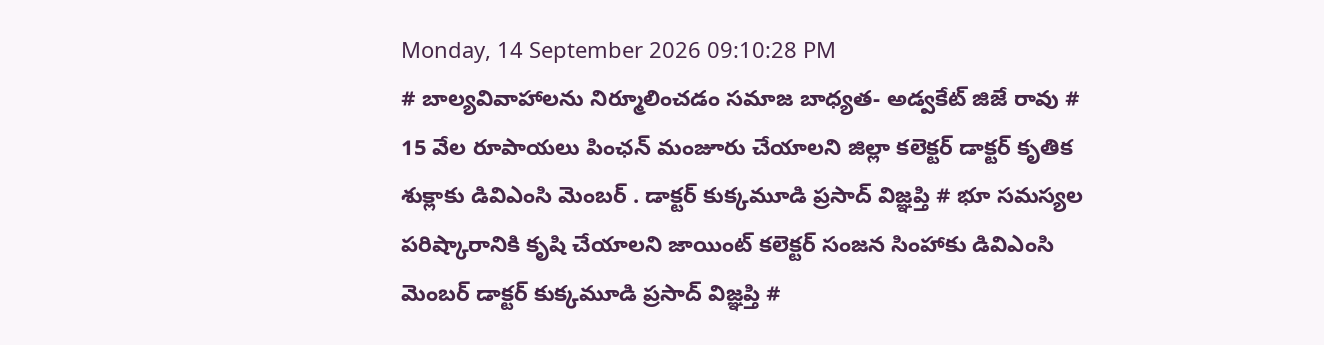Monday, 14 September 2026 09:10:28 PM
# బాల్యవివాహాలను నిర్మూలించడం సమాజ బాధ్యత- అడ్వకేట్ జిజే రావు # 15 వేల రూపాయలు పింఛన్ మంజూరు చేయాలని జిల్లా కలెక్టర్ డాక్టర్ కృతిక శుక్లాకు డివిఎంసి మెంబర్ . డాక్టర్ కుక్కమూడి ప్రసాద్ విజ్ఞప్తి # భూ సమస్యల పరిష్కారానికి కృషి చేయాలని జాయింట్ కలెక్టర్ సంజన సింహాకు డివిఎంసి మెంబర్ డాక్టర్ కుక్కమూడి ప్రసాద్ విజ్ఞప్తి #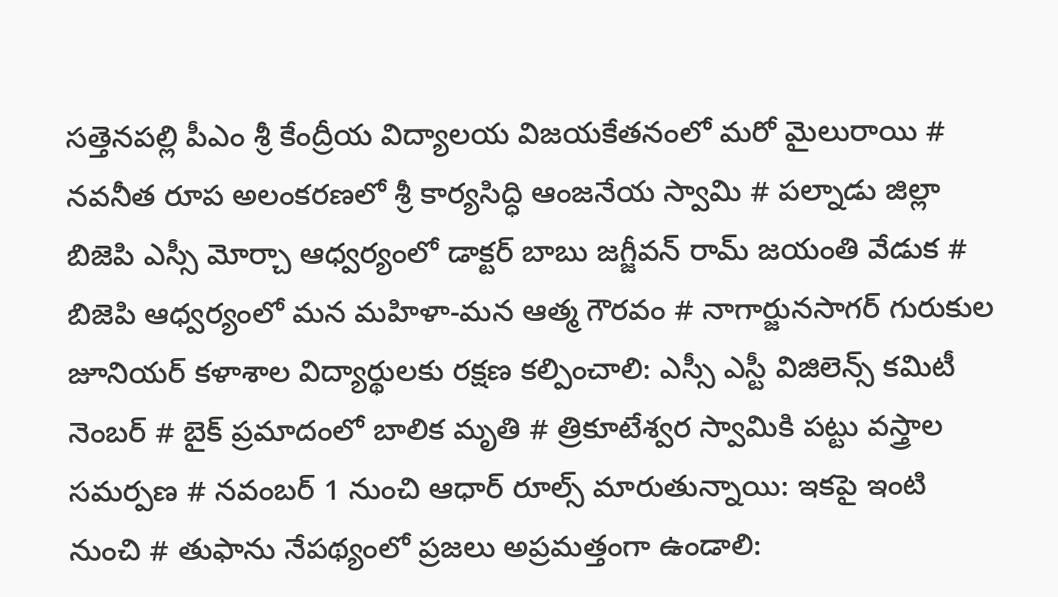సత్తెనపల్లి పీఎం శ్రీ కేంద్రీయ విద్యాలయ విజయకేతనంలో మరో మైలురాయి # నవనీత రూప అలంకరణలో శ్రీ కార్యసిద్ధి ఆంజనేయ స్వామి # పల్నాడు జిల్లా బిజెపి ఎస్సీ మోర్చా ఆధ్వర్యంలో డాక్టర్ బాబు జగ్జీవన్ రామ్ జయంతి వేడుక # బిజెపి ఆధ్వర్యంలో మన మహిళా-మన ఆత్మ గౌరవం # నాగార్జునసాగర్ గురుకుల జూనియర్ కళాశాల విద్యార్థులకు రక్షణ కల్పించాలి: ఎస్సీ ఎస్టీ విజిలెన్స్ కమిటీ నెంబర్ # బైక్ ప్రమాదంలో బాలిక మృతి # త్రికూటేశ్వర స్వామికి పట్టు వస్త్రాల సమర్పణ # నవంబర్ 1 నుంచి ఆధార్ రూల్స్ మారుతున్నాయి: ఇకపై ఇంటి నుంచి # తుఫాను నేపథ్యంలో ప్రజలు అప్రమత్తంగా ఉండాలి: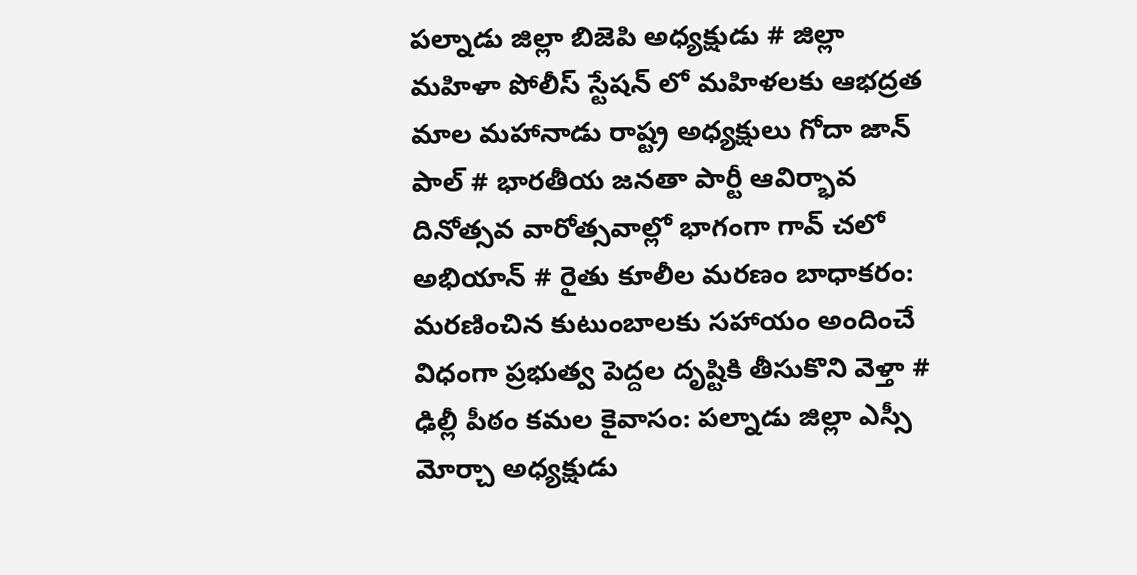పల్నాడు జిల్లా బిజెపి అధ్యక్షుడు # జిల్లా మహిళా పోలీస్ స్టేషన్ లో మహిళలకు ఆభద్రత మాల మహానాడు రాష్ట్ర అధ్యక్షులు గోదా జాన్ పాల్ # భారతీయ జనతా పార్టీ ఆవిర్భావ దినోత్సవ వారోత్సవాల్లో భాగంగా గావ్ చలో అభియాన్ # రైతు కూలీల మరణం బాధాకరం: మరణించిన కుటుంబాలకు సహాయం అందించే విధంగా ప్రభుత్వ పెద్దల దృష్టికి తీసుకొని వెళ్తా # ఢిల్లీ పీఠం కమల కైవాసం: పల్నాడు జిల్లా ఎస్సీ మోర్చా అధ్యక్షుడు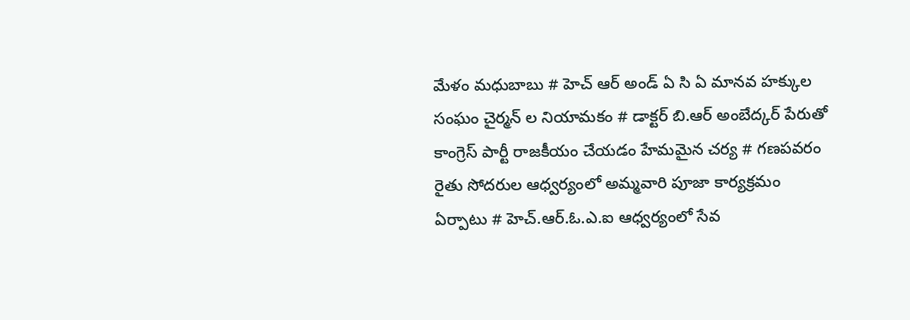మేళం మధుబాబు # హెచ్ ఆర్ అండ్ ఏ సి ఏ మానవ హక్కుల సంఘం చైర్మన్ ల నియామకం # డాక్టర్ బి.ఆర్ అంబేద్కర్ పేరుతో కాంగ్రెస్ పార్టీ రాజకీయం చేయడం హేమమైన చర్య # గణపవరం రైతు సోదరుల ఆధ్వర్యంలో అమ్మవారి పూజా కార్యక్రమం ఏర్పాటు # హెచ్.ఆర్.ఓ.ఎ.ఐ ఆధ్వర్యంలో సేవ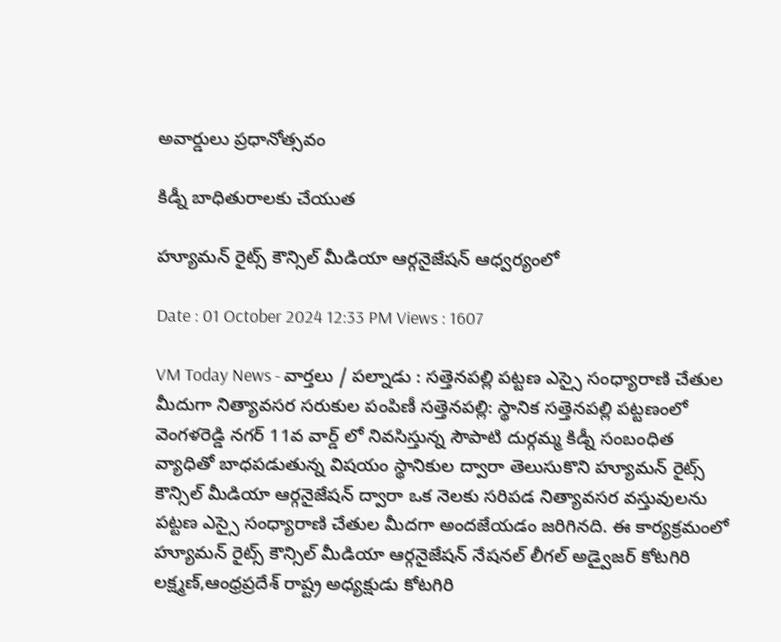అవార్డులు ప్రధానోత్సవం

కిడ్నీ బాధితురాలకు చేయుత

హ్యూమన్ రైట్స్ కౌన్సిల్ మీడియా ఆర్గనైజేషన్ ఆధ్వర్యంలో

Date : 01 October 2024 12:33 PM Views : 1607

VM Today News - వార్తలు / పల్నాడు : సత్తెనపల్లి పట్టణ ఎస్సై సంధ్యారాణి చేతుల మీదుగా నిత్యావసర సరుకుల పంపిణీ సత్తెనపల్లి: స్థానిక సత్తెనపల్లి పట్టణంలో వెంగళరెడ్డి నగర్ 11వ వార్డ్ లో నివసిస్తున్న సౌపాటి దుర్గమ్మ కిడ్నీ సంబంధిత వ్యాధితో బాధపడుతున్న విషయం స్థానికుల ద్వారా తెలుసుకొని హ్యూమన్ రైట్స్ కౌన్సిల్ మీడియా ఆర్గనైజేషన్ ద్వారా ఒక నెలకు సరిపడ నిత్యావసర వస్తువులను పట్టణ ఎస్సై సంధ్యారాణి చేతుల మీదగా అందజేయడం జరిగినది. ఈ కార్యక్రమంలో హ్యూమన్ రైట్స్ కౌన్సిల్ మీడియా ఆర్గనైజేషన్ నేషనల్ లీగల్ అడ్వైజర్ కోటగిరి లక్ష్మణ్,ఆంధ్రప్రదేశ్ రాష్ట్ర అధ్యక్షుడు కోటగిరి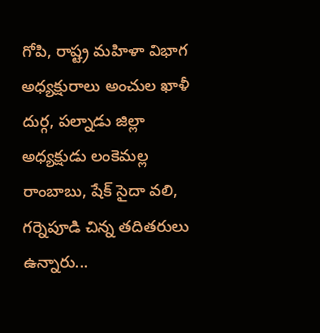గోపి, రాష్ట్ర మహిళా విభాగ అధ్యక్షురాలు అంచుల ఖాళీ దుర్గ, పల్నాడు జిల్లా అధ్యక్షుడు లంకెమల్ల రాంబాబు, షేక్ సైదా వలి, గర్నెపూడి చిన్న తదితరులు ఉన్నారు...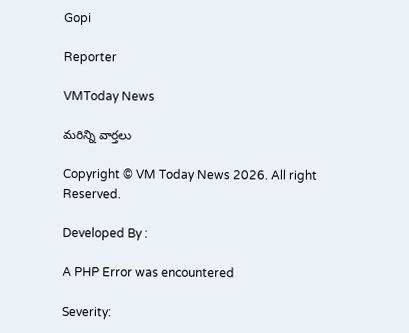Gopi

Reporter

VMToday News

మరిన్ని వార్తలు

Copyright © VM Today News 2026. All right Reserved.

Developed By :

A PHP Error was encountered

Severity: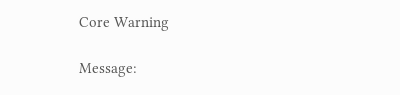Core Warning

Message: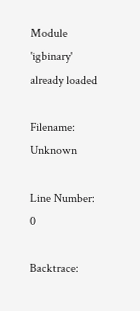Module 'igbinary' already loaded

Filename: Unknown

Line Number: 0

Backtrace: